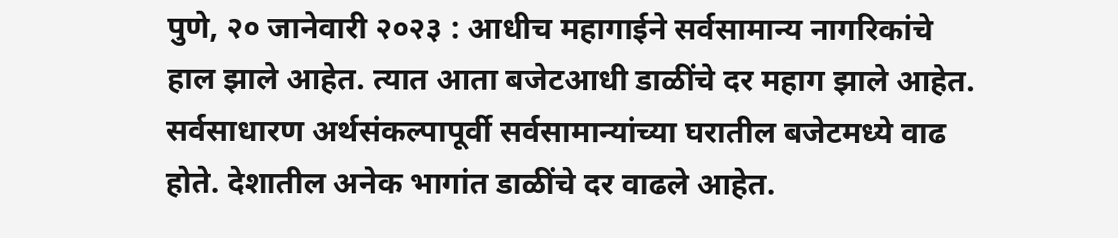पुणे, २० जानेवारी २०२३ : आधीच महागाईने सर्वसामान्य नागरिकांचे हाल झाले आहेत. त्यात आता बजेटआधी डाळींचे दर महाग झाले आहेत. सर्वसाधारण अर्थसंकल्पापूर्वी सर्वसामान्यांच्या घरातील बजेटमध्ये वाढ होते. देशातील अनेक भागांत डाळींचे दर वाढले आहेत.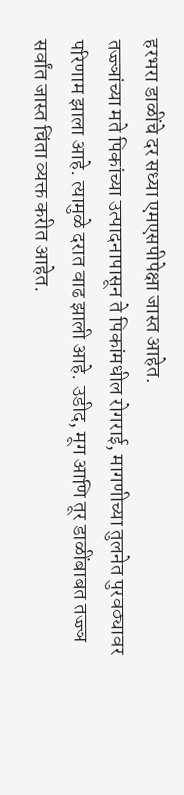हरभरा डाळींचे दर सध्या एमएसपीपेक्षा जास्त आहेत.
तज्ज्ञांच्या मते पिकांच्या उत्पादनापासून ते पिकांमधील रोगराई, मागणीच्या तुलनेत पुरवठ्यावर परिणाम झाला आहे. त्यामुळे दरात वाढ झाली आहे. उडीद, मूग आणि तूर डाळींबाबत तज्ज्ञ सर्वांत जास्त चिंता व्यक्त करीत आहेत.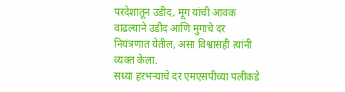परदेशातून उडीद, मूग यांची आवक वाढल्याने उडीद आणि मुगाचे दर नियंत्रणात येतील, असा विश्वासही त्यांनी व्यक्त केला.
सध्या हरभऱ्याचे दर एमएसपीच्या पलीकडे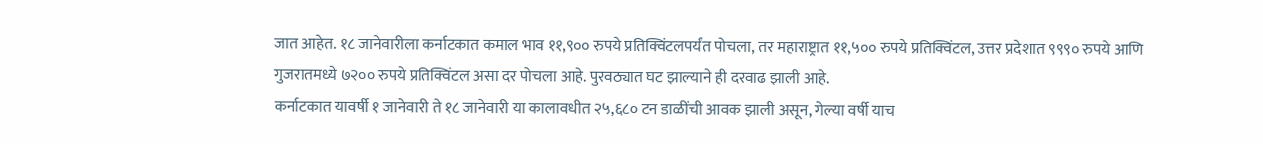जात आहेत. १८ जानेवारीला कर्नाटकात कमाल भाव ११,९०० रुपये प्रतिक्विंटलपर्यंत पोचला, तर महाराष्ट्रात ११,५०० रुपये प्रतिक्विंटल, उत्तर प्रदेशात ९९९० रुपये आणि गुजरातमध्ये ७२०० रुपये प्रतिक्विंटल असा दर पोचला आहे. पुरवठ्यात घट झाल्याने ही दरवाढ झाली आहे.
कर्नाटकात यावर्षी १ जानेवारी ते १८ जानेवारी या कालावधीत २५,६८० टन डाळींची आवक झाली असून, गेल्या वर्षी याच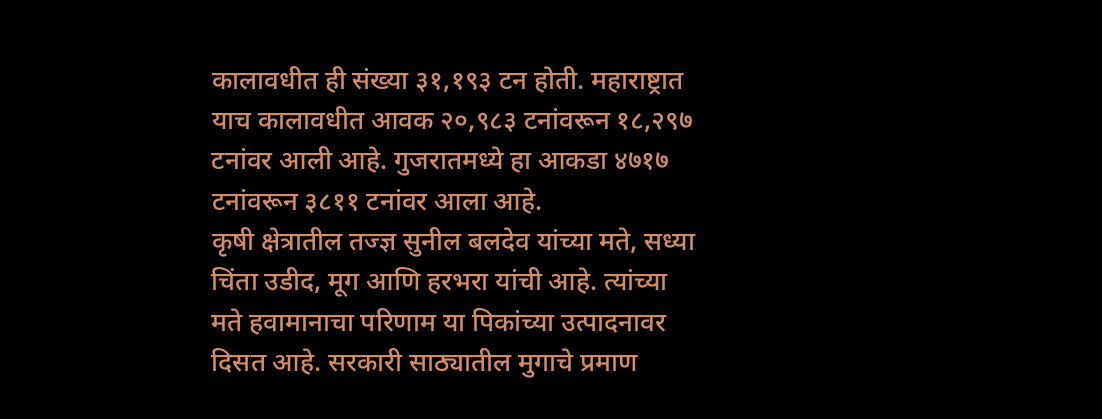कालावधीत ही संख्या ३१,१९३ टन होती. महाराष्ट्रात याच कालावधीत आवक २०,९८३ टनांवरून १८,२९७ टनांवर आली आहे. गुजरातमध्ये हा आकडा ४७१७ टनांवरून ३८११ टनांवर आला आहे.
कृषी क्षेत्रातील तज्ज्ञ सुनील बलदेव यांच्या मते, सध्या चिंता उडीद, मूग आणि हरभरा यांची आहे. त्यांच्या मते हवामानाचा परिणाम या पिकांच्या उत्पादनावर दिसत आहे. सरकारी साठ्यातील मुगाचे प्रमाण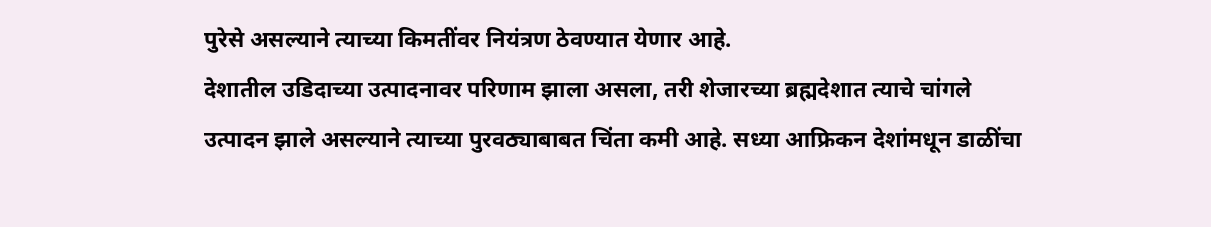पुरेसे असल्याने त्याच्या किमतींवर नियंत्रण ठेवण्यात येणार आहे.
देशातील उडिदाच्या उत्पादनावर परिणाम झाला असला, तरी शेजारच्या ब्रह्मदेशात त्याचे चांगले उत्पादन झाले असल्याने त्याच्या पुरवठ्याबाबत चिंता कमी आहे. सध्या आफ्रिकन देशांमधून डाळींचा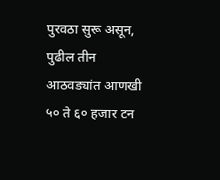पुरवठा सुरू असून, पुढील तीन आठवड्यांत आणखी ५० ते ६० हजार टन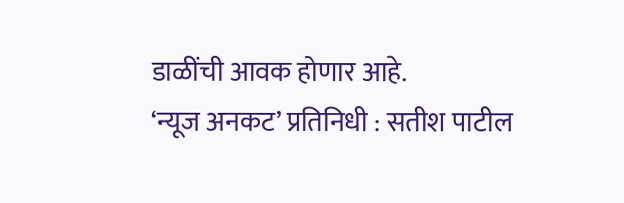डाळींची आवक होणार आहे.
‘न्यूज अनकट’ प्रतिनिधी : सतीश पाटील